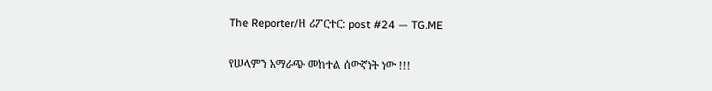The Reporter/ዘ ሪፖርተር: post #24 — TG.ME

የሠላምን አማራጭ መከተል ሰውኛነት ነው !!!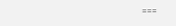===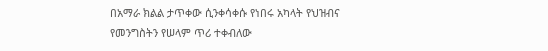በአማራ ክልል ታጥቀው ሲንቀሳቀሱ የነበሩ አካላት የህዝብና የመንግስትን የሠላም ጥሪ ተቀብለው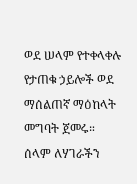ወደ ሠላም የተቀላቀሉ የታጠቁ ኃይሎች ወደ ማሰልጠኛ ማዕከላት መግባት ጀመሩ።
ሰላም ለሃገራችን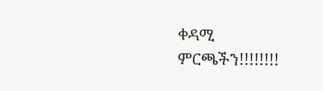ቀዳሚ ምርጫችን!!!!!!!!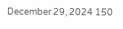December 29, 2024 150